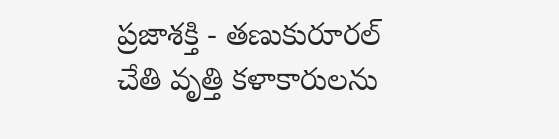ప్రజాశక్తి - తణుకురూరల్
చేతి వృత్తి కళాకారులను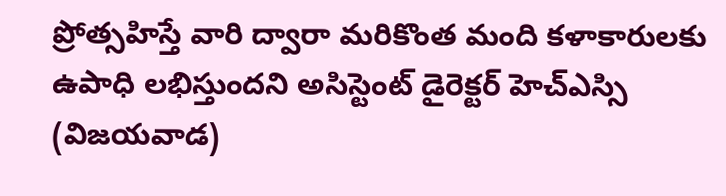ప్రోత్సహిస్తే వారి ద్వారా మరికొంత మంది కళాకారులకు ఉపాధి లభిస్తుందని అసిస్టెంట్ డైరెక్టర్ హెచ్ఎస్సి (విజయవాడ)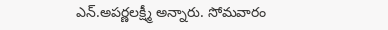ఎన్.అపర్ణలక్ష్మీ అన్నారు. సోమవారం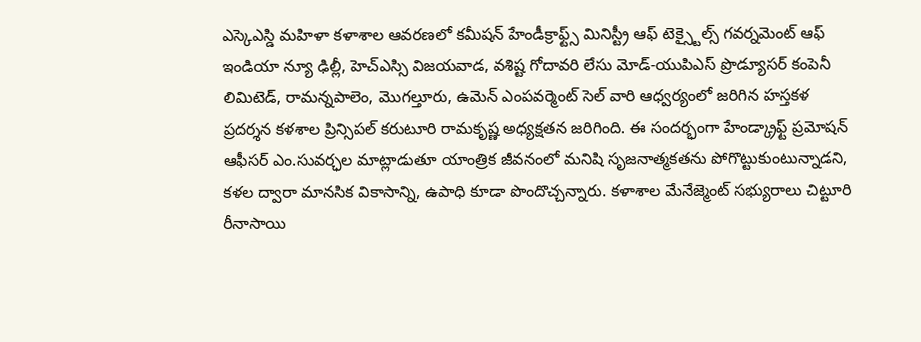ఎస్కెఎస్డి మహిళా కళాశాల ఆవరణలో కమీషన్ హేండీక్రాఫ్ట్స్ మినిస్ట్రీ ఆఫ్ టెక్స్టైల్స్ గవర్నమెంట్ ఆఫ్ ఇండియా న్యూ ఢిల్లీ, హెచ్ఎస్సి విజయవాడ, వశిష్ట గోదావరి లేసు మోడ్-యుపిఎస్ ప్రొడ్యూసర్ కంపెనీ లిమిటెడ్, రామన్నపాలెం, మొగల్తూరు, ఉమెన్ ఎంపవర్మెంట్ సెల్ వారి ఆధ్వర్యంలో జరిగిన హస్తకళ ప్రదర్శన కళశాల ప్రిన్సిపల్ కరుటూరి రామకృష్ణ అధ్యక్షతన జరిగింది. ఈ సందర్భంగా హేండ్క్రాఫ్ట్ ప్రమోషన్ ఆఫీసర్ ఎం.సువర్ఛల మాట్లాడుతూ యాంత్రిక జీవనంలో మనిషి సృజనాత్మకతను పోగొట్టుకుంటున్నాడని, కళల ద్వారా మానసిక వికాసాన్ని, ఉపాధి కూడా పొందొచ్చన్నారు. కళాశాల మేనేజ్మెంట్ సభ్యురాలు చిట్టూరి రీనాసాయి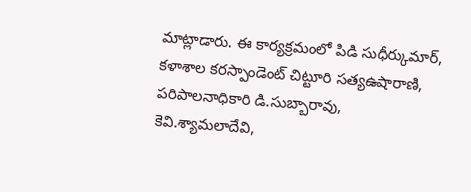మాట్లాడారు. ఈ కార్యక్రమంలో పిడి సుధీర్కుమార్, కళాశాల కరస్పాండెంట్ చిట్టూరి సత్యఉషారాణి, పరిపాలనాధికారి డి.సుబ్బారావు, కెవి.శ్యామలాదేవి,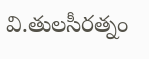వి.తులసీరత్నం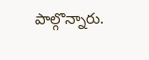పాల్గొన్నారు.